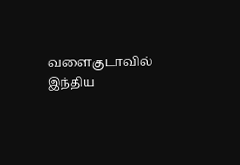வளைகுடாவில் இந்திய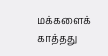மக்களைக் காத்தது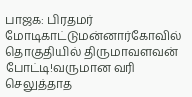பாஜக: பிரதமர் மோடிகாட்டுமன்னார்கோவில் தொகுதியில் திருமாவளவன் போட்டி!வருமான வரி செலுத்தாத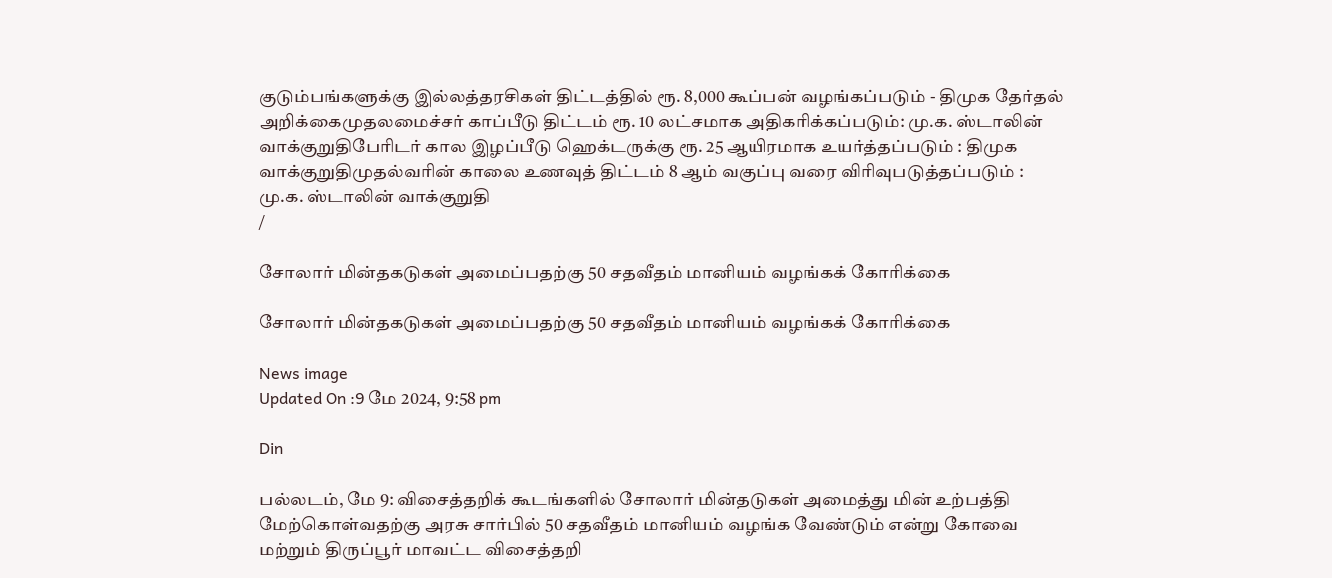குடும்பங்களுக்கு இல்லத்தரசிகள் திட்டத்தில் ரூ. 8,000 கூப்பன் வழங்கப்படும் - திமுக தேர்தல் அறிக்கைமுதலமைச்சர் காப்பீடு திட்டம் ரூ. 10 லட்சமாக அதிகரிக்கப்படும்: மு.க. ஸ்டாலின் வாக்குறுதிபேரிடர் கால இழப்பீடு ஹெக்டருக்கு ரூ. 25 ஆயிரமாக உயர்த்தப்படும் : திமுக வாக்குறுதிமுதல்வரின் காலை உணவுத் திட்டம் 8 ஆம் வகுப்பு வரை விரிவுபடுத்தப்படும் : மு.க. ஸ்டாலின் வாக்குறுதி
/

சோலார் மின்தகடுகள் அமைப்பதற்கு 50 சதவீதம் மானியம் வழங்கக் கோரிக்கை

சோலார் மின்தகடுகள் அமைப்பதற்கு 50 சதவீதம் மானியம் வழங்கக் கோரிக்கை

News image
Updated On :9 மே 2024, 9:58 pm

Din

பல்லடம், மே 9: விசைத்தறிக் கூடங்களில் சோலார் மின்தடுகள் அமைத்து மின் உற்பத்தி மேற்கொள்வதற்கு அரசு சார்பில் 50 சதவீதம் மானியம் வழங்க வேண்டும் என்று கோவை மற்றும் திருப்பூர் மாவட்ட விசைத்தறி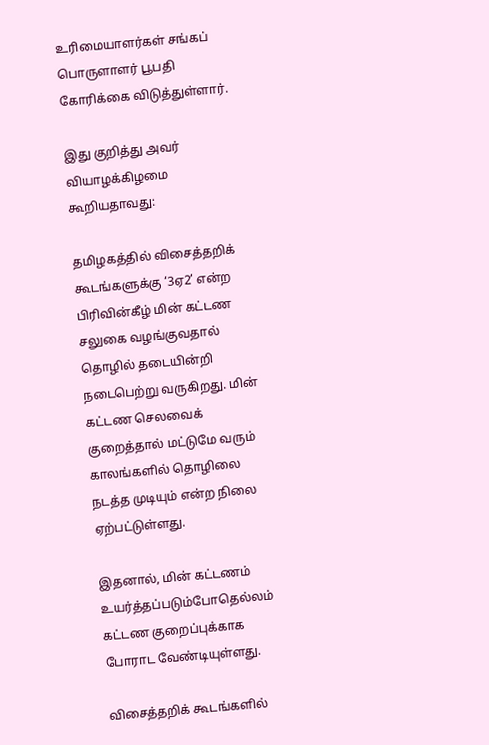உரிமையாளர்கள் சங்கப் பொருளாளர் பூபதி கோரிக்கை விடுத்துள்ளார்.

இது குறித்து அவர் வியாழக்கிழமை கூறியதாவது:

தமிழகத்தில் விசைத்தறிக் கூடங்களுக்கு ‘3ஏ2’ என்ற பிரிவின்கீழ் மின் கட்டண சலுகை வழங்குவதால் தொழில் தடையின்றி நடைபெற்று வருகிறது. மின் கட்டண செலவைக் குறைத்தால் மட்டுமே வரும் காலங்களில் தொழிலை நடத்த முடியும் என்ற நிலை ஏற்பட்டுள்ளது.

இதனால், மின் கட்டணம் உயர்த்தப்படும்போதெல்லம் கட்டண குறைப்புக்காக போராட வேண்டியுள்ளது.

விசைத்தறிக் கூடங்களில்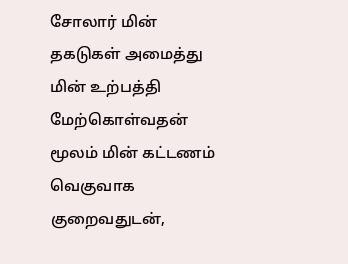சோலார் மின் தகடுகள் அமைத்து மின் உற்பத்தி மேற்கொள்வதன் மூலம் மின் கட்டணம் வெகுவாக குறைவதுடன்,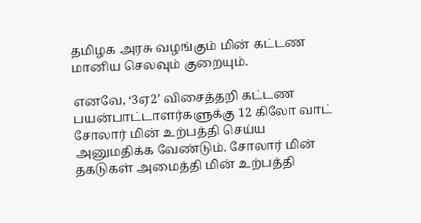தமிழக அரசு வழங்கும் மின் கட்டண மானிய செலவும் குறையும்.

எனவே, ‘3ஏ2’ விசைத்தறி கட்டண பயன்பாட்டாளர்களுக்கு 12 கிலோ வாட் சோலார் மின் உற்பத்தி செய்ய அனுமதிக்க வேண்டும். சோலார் மின் தகடுகள் அமைத்தி மின் உற்பத்தி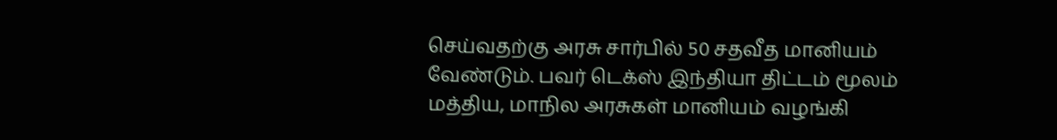செய்வதற்கு அரசு சார்பில் 50 சதவீத மானியம் வேண்டும். பவர் டெக்ஸ் இந்தியா திட்டம் மூலம் மத்திய, மாநில அரசுகள் மானியம் வழங்கி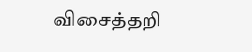விசைத்தறி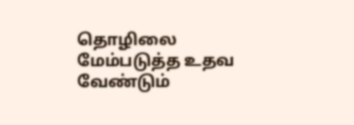தொழிலை மேம்படுத்த உதவ வேண்டும்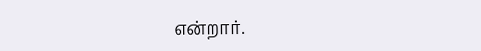என்றார்.